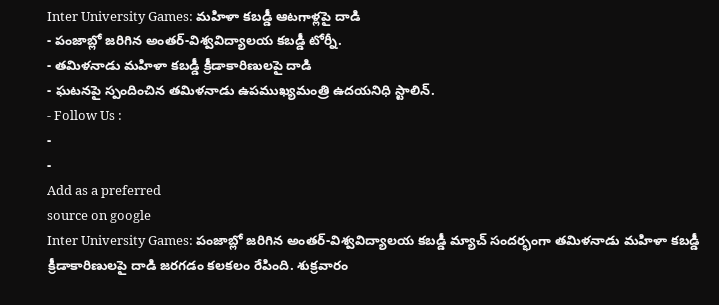Inter University Games: మహిళా కబడ్డీ ఆటగాళ్లపై దాడి
- పంజాబ్లో జరిగిన అంతర్-విశ్వవిద్యాలయ కబడ్డీ టోర్నీ.
- తమిళనాడు మహిళా కబడ్డీ క్రీడాకారిణులపై దాడి
- ఘటనపై స్పందించిన తమిళనాడు ఉపముఖ్యమంత్రి ఉదయనిధి స్టాలిన్.
- Follow Us :
-
-
Add as a preferred
source on google
Inter University Games: పంజాబ్లో జరిగిన అంతర్-విశ్వవిద్యాలయ కబడ్డీ మ్యాచ్ సందర్భంగా తమిళనాడు మహిళా కబడ్డీ క్రీడాకారిణులపై దాడి జరగడం కలకలం రేపింది. శుక్రవారం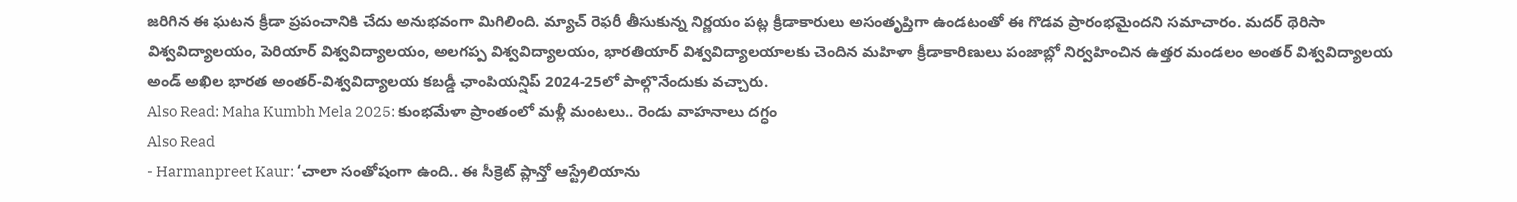జరిగిన ఈ ఘటన క్రీడా ప్రపంచానికి చేదు అనుభవంగా మిగిలింది. మ్యాచ్ రెఫరీ తీసుకున్న నిర్ణయం పట్ల క్రీడాకారులు అసంతృప్తిగా ఉండటంతో ఈ గొడవ ప్రారంభమైందని సమాచారం. మదర్ థెరిసా విశ్వవిద్యాలయం, పెరియార్ విశ్వవిద్యాలయం, అలగప్ప విశ్వవిద్యాలయం, భారతియార్ విశ్వవిద్యాలయాలకు చెందిన మహిళా క్రీడాకారిణులు పంజాబ్లో నిర్వహించిన ఉత్తర మండలం అంతర్ విశ్వవిద్యాలయ అండ్ అఖిల భారత అంతర్-విశ్వవిద్యాలయ కబడ్డీ ఛాంపియన్షిప్ 2024-25లో పాల్గొనేందుకు వచ్చారు.
Also Read: Maha Kumbh Mela 2025: కుంభమేళా ప్రాంతంలో మళ్లీ మంటలు.. రెండు వాహనాలు దగ్ధం
Also Read
- Harmanpreet Kaur: ‘చాలా సంతోషంగా ఉంది.. ఈ సీక్రెట్ ప్లాన్తో ఆస్ట్రేలియాను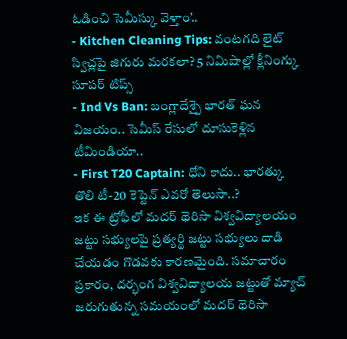ఓడించి సెమీస్కు వెళ్తాం’..
- Kitchen Cleaning Tips: వంటగది లైట్ స్విచ్లపై జిగురు మరకలా? 5 నిమిషాల్లో క్లీనింగ్కు సూపర్ టిప్స్
- Ind Vs Ban: బంగ్లాదేశ్పై భారత్ ఘన విజయం.. సెమీస్ రేసులో దూసుకెళ్లిన టీమిండియా..
- First T20 Captain: ధోని కాదు.. భారత్కు తొలి టీ-20 కెప్టెన్ ఎవరో తెలుసా..?
ఇక ఈ ట్రోఫీలో మదర్ థెరిసా విశ్వవిద్యాలయం జట్టు సభ్యులపై ప్రత్యర్థి జట్టు సభ్యులు దాడి చేయడం గొడవకు కారణమైంది. సమాచారం ప్రకారం, దర్భంగ విశ్వవిద్యాలయ జట్టుతో మ్యాచ్ జరుగుతున్న సమయంలో మదర్ థెరిసా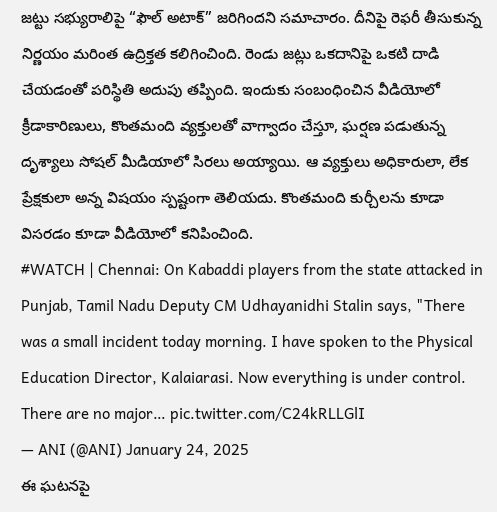జట్టు సభ్యురాలిపై “ఫౌల్ అటాక్” జరిగిందని సమాచారం. దీనిపై రెఫరీ తీసుకున్న నిర్ణయం మరింత ఉద్రిక్తత కలిగించింది. రెండు జట్లు ఒకదానిపై ఒకటి దాడి చేయడంతో పరిస్థితి అదుపు తప్పింది. ఇందుకు సంబంధించిన వీడియోలో క్రీడాకారిణులు, కొంతమంది వ్యక్తులతో వాగ్వాదం చేస్తూ, ఘర్షణ పడుతున్న దృశ్యాలు సోషల్ మీడియాలో సిరలు అయ్యాయి. ఆ వ్యక్తులు అధికారులా, లేక ప్రేక్షకులా అన్న విషయం స్పష్టంగా తెలియదు. కొంతమంది కుర్చీలను కూడా విసరడం కూడా వీడియోలో కనిపించింది.
#WATCH | Chennai: On Kabaddi players from the state attacked in Punjab, Tamil Nadu Deputy CM Udhayanidhi Stalin says, "There was a small incident today morning. I have spoken to the Physical Education Director, Kalaiarasi. Now everything is under control. There are no major… pic.twitter.com/C24kRLLGlI
— ANI (@ANI) January 24, 2025
ఈ ఘటనపై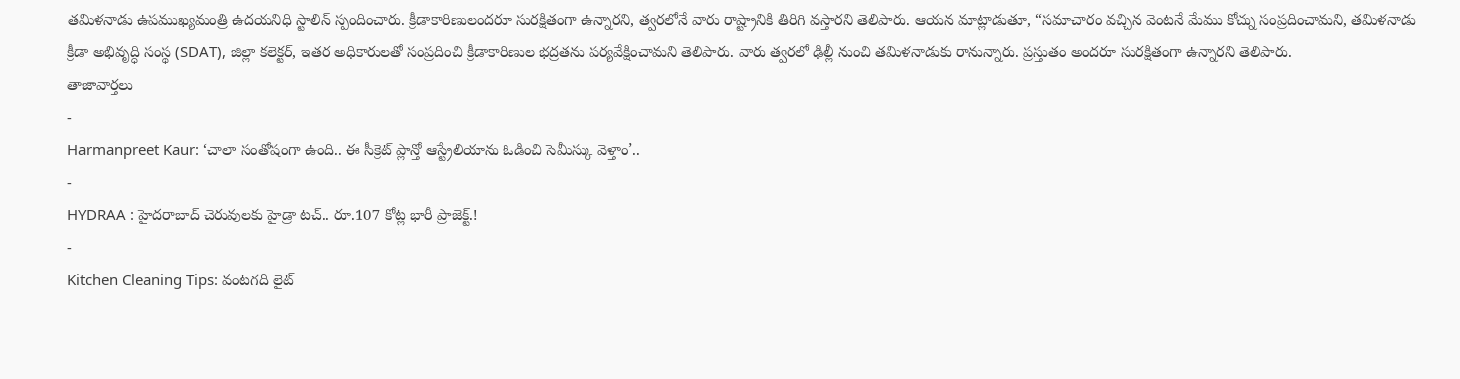తమిళనాడు ఉపముఖ్యమంత్రి ఉదయనిధి స్టాలిన్ స్పందించారు. క్రీడాకారిణులందరూ సురక్షితంగా ఉన్నారని, త్వరలోనే వారు రాష్ట్రానికి తిరిగి వస్తారని తెలిపారు. ఆయన మాట్లాడుతూ, “సమాచారం వచ్చిన వెంటనే మేము కోచ్ను సంప్రదించామని, తమిళనాడు క్రీడా అభివృద్ధి సంస్థ (SDAT), జిల్లా కలెక్టర్, ఇతర అధికారులతో సంప్రదించి క్రీడాకారిణుల భద్రతను పర్యవేక్షించామని తెలిపారు. వారు త్వరలో ఢిల్లీ నుంచి తమిళనాడుకు రానున్నారు. ప్రస్తుతం అందరూ సురక్షితంగా ఉన్నారని తెలిపారు.
తాజావార్తలు
-
Harmanpreet Kaur: ‘చాలా సంతోషంగా ఉంది.. ఈ సీక్రెట్ ప్లాన్తో ఆస్ట్రేలియాను ఓడించి సెమీస్కు వెళ్తాం’..
-
HYDRAA : హైదరాబాద్ చెరువులకు హైడ్రా టచ్.. రూ.107 కోట్ల భారీ ప్రాజెక్ట్.!
-
Kitchen Cleaning Tips: వంటగది లైట్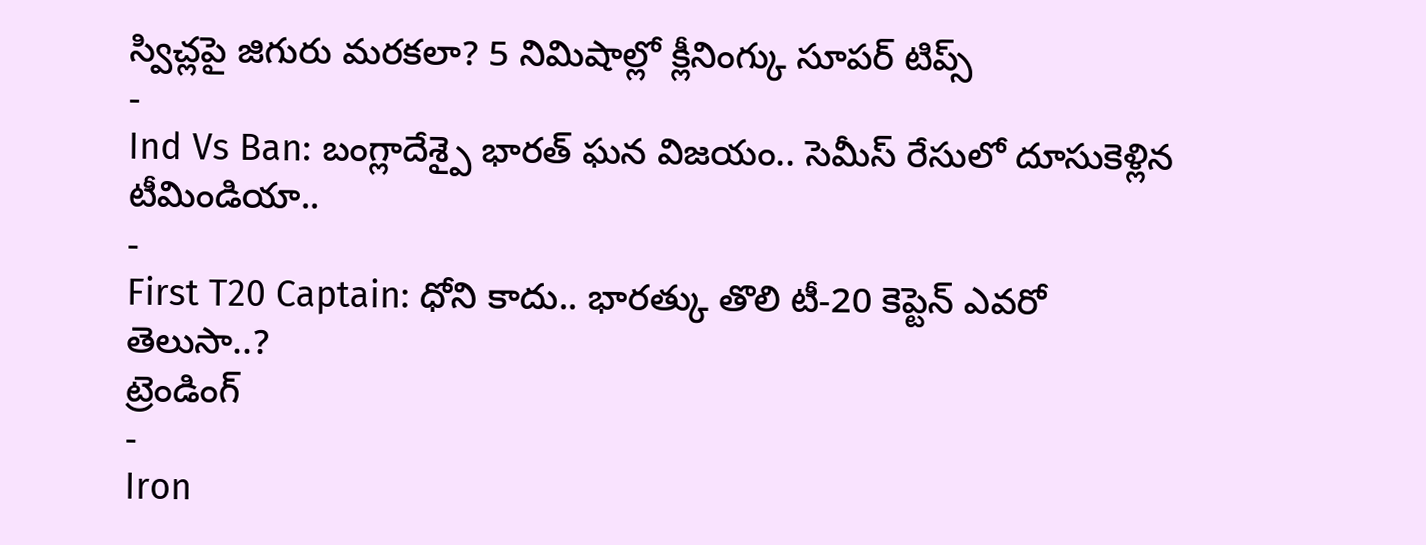స్విచ్లపై జిగురు మరకలా? 5 నిమిషాల్లో క్లీనింగ్కు సూపర్ టిప్స్
-
Ind Vs Ban: బంగ్లాదేశ్పై భారత్ ఘన విజయం.. సెమీస్ రేసులో దూసుకెళ్లిన టీమిండియా..
-
First T20 Captain: ధోని కాదు.. భారత్కు తొలి టీ-20 కెప్టెన్ ఎవరో తెలుసా..?
ట్రెండింగ్
-
Iron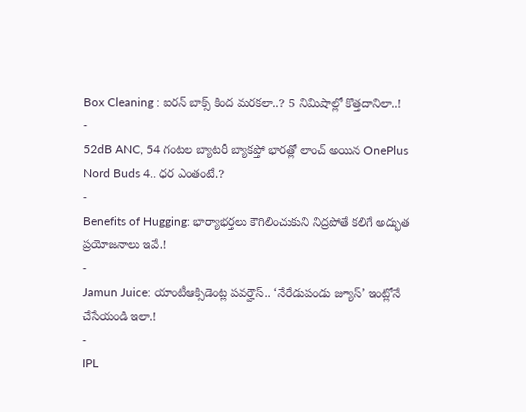Box Cleaning : ఐరన్ బాక్స్ కింద మరకలా..? 5 నిమిషాల్లో కొత్తదానిలా..!
-
52dB ANC, 54 గంటల బ్యాటరీ బ్యాకప్తో భారత్లో లాంచ్ అయిన OnePlus Nord Buds 4.. ధర ఎంతంటే.?
-
Benefits of Hugging: భార్యాభర్తలు కౌగిలించుకుని నిద్రపోతే కలిగే అద్భుత ప్రయోజనాలు ఇవే.!
-
Jamun Juice: యాంటీఆక్సిడెంట్ల పవర్హౌస్.. ‘నేరేడుపండు జ్యూస్’ ఇంట్లోనే చేసేయండి ఇలా.!
-
IPL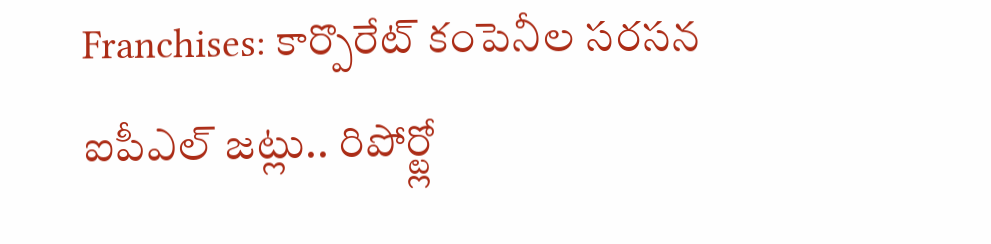Franchises: కార్పొరేట్ కంపెనీల సరసన ఐపీఎల్ జట్లు.. రిపోర్ట్లో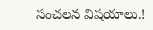సంచలన విషయాలు.!